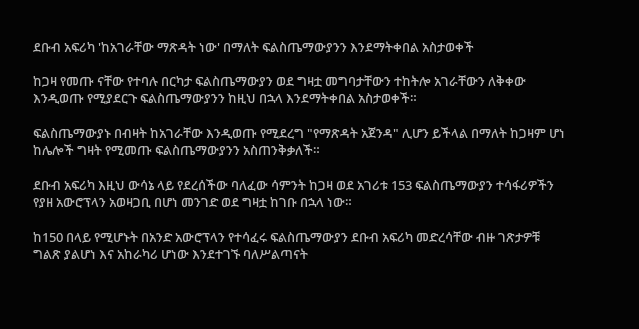ደቡብ አፍሪካ 'ከአገራቸው ማጽዳት ነው' በማለት ፍልስጤማውያንን እንደማትቀበል አስታወቀች

ከጋዛ የመጡ ናቸው የተባሉ በርካታ ፍልስጤማውያን ወደ ግዛቷ መግባታቸውን ተከትሎ አገራቸውን ለቅቀው እንዲወጡ የሚያደርጉ ፍልስጤማውያንን ከዚህ በኋላ እንደማትቀበል አስታወቀች።

ፍልስጤማውያኑ በብዛት ከአገራቸው እንዲወጡ የሚደረግ "የማጽዳት አጀንዳ" ሊሆን ይችላል በማለት ከጋዛም ሆነ ከሌሎች ግዛት የሚመጡ ፍልስጤማውያንን አስጠንቅቃለች።

ደቡብ አፍሪካ እዚህ ውሳኔ ላይ የደረሰችው ባለፈው ሳምንት ከጋዛ ወደ አገሪቱ 153 ፍልስጤማውያን ተሳፋሪዎችን የያዘ አውሮፕላን አወዛጋቢ በሆነ መንገድ ወደ ግዛቷ ከገቡ በኋላ ነው።

ከ150 በላይ የሚሆኑት በአንድ አውሮፕላን የተሳፈሩ ፍልስጤማውያን ደቡብ አፍሪካ መድረሳቸው ብዙ ገጽታዎቹ ግልጽ ያልሆነ እና አከራካሪ ሆነው እንደተገኙ ባለሥልጣናት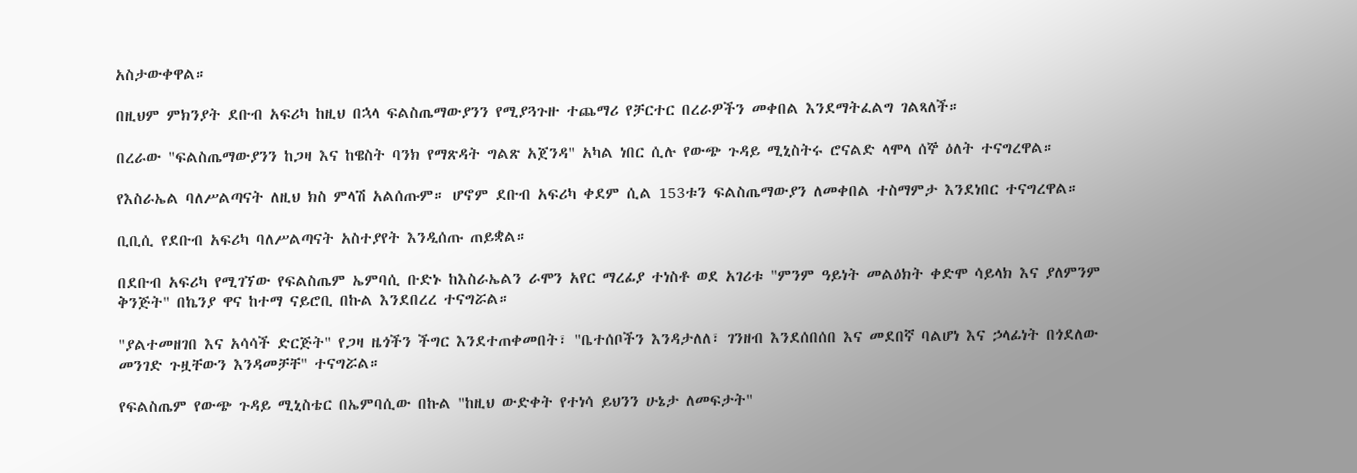አስታውቀዋል።

በዚህም ምክንያት ደቡብ አፍሪካ ከዚህ በኋላ ፍልስጤማውያንን የሚያጓጉዙ ተጨማሪ የቻርተር በረራዎችን መቀበል እንደማትፈልግ ገልጻለች።

በረራው "ፍልስጤማውያንን ከጋዛ እና ከዌስት ባንክ የማጽዳት ግልጽ አጀንዳ" አካል ነበር ሲሉ የውጭ ጉዳይ ሚኒስትሩ ሮናልድ ላሞላ ሰኞ ዕለት ተናግረዋል።

የእስራኤል ባለሥልጣናት ለዚህ ክስ ምላሽ አልሰጡም። ሆኖም ደቡብ አፍሪካ ቀደም ሲል 153ቱን ፍልስጤማውያን ለመቀበል ተስማምታ እንደነበር ተናግረዋል።

ቢቢሲ የደቡብ አፍሪካ ባለሥልጣናት አስተያየት እንዲሰጡ ጠይቋል።

በደቡብ አፍሪካ የሚገኘው የፍልስጤም ኤምባሲ ቡድኑ ከእስራኤልን ራሞን አየር ማረፊያ ተነስቶ ወደ አገሪቱ "ምንም ዓይነት መልዕክት ቀድሞ ሳይላክ እና ያለምንም ቅንጅት" በኬንያ ዋና ከተማ ናይሮቢ በኩል እንደበረረ ተናግሯል።

"ያልተመዘገበ እና አሳሳች ድርጅት" የጋዛ ዜጎችን ችግር እንደተጠቀመበት፣ "ቤተሰቦችን እንዳታለለ፣ ገንዘብ እንደሰበሰበ እና መደበኛ ባልሆነ እና ኃላፊነት በጎደለው መንገድ ጉዟቸውን እንዳመቻቸ" ተናግሯል።

የፍልስጤም የውጭ ጉዳይ ሚኒስቴር በኤምባሲው በኩል "ከዚህ ውድቀት የተነሳ ይህንን ሁኔታ ለመፍታት"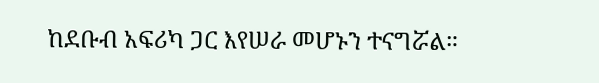ከደቡብ አፍሪካ ጋር እየሠራ መሆኑን ተናግሯል።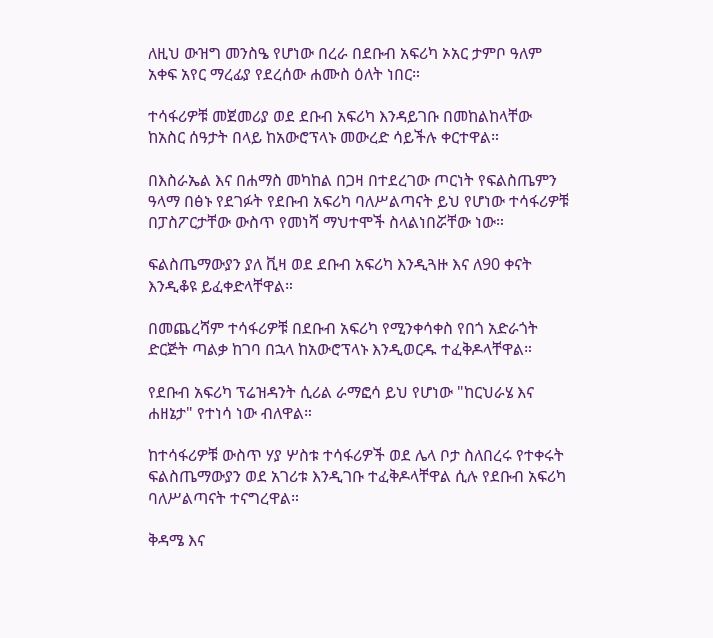ለዚህ ውዝግ መንስዔ የሆነው በረራ በደቡብ አፍሪካ ኦአር ታምቦ ዓለም አቀፍ አየር ማረፊያ የደረሰው ሐሙስ ዕለት ነበር።

ተሳፋሪዎቹ መጀመሪያ ወደ ደቡብ አፍሪካ እንዳይገቡ በመከልከላቸው ከአስር ሰዓታት በላይ ከአውሮፕላኑ መውረድ ሳይችሉ ቀርተዋል።

በእስራኤል እና በሐማስ መካከል በጋዛ በተደረገው ጦርነት የፍልስጤምን ዓላማ በፅኑ የደገፉት የደቡብ አፍሪካ ባለሥልጣናት ይህ የሆነው ተሳፋሪዎቹ በፓስፖርታቸው ውስጥ የመነሻ ማህተሞች ስላልነበሯቸው ነው።

ፍልስጤማውያን ያለ ቪዛ ወደ ደቡብ አፍሪካ እንዲጓዙ እና ለ90 ቀናት እንዲቆዩ ይፈቀድላቸዋል።

በመጨረሻም ተሳፋሪዎቹ በደቡብ አፍሪካ የሚንቀሳቀስ የበጎ አድራጎት ድርጅት ጣልቃ ከገባ በኋላ ከአውሮፕላኑ እንዲወርዱ ተፈቅዶላቸዋል።

የደቡብ አፍሪካ ፕሬዝዳንት ሲሪል ራማፎሳ ይህ የሆነው "ከርህራሄ እና ሐዘኔታ" የተነሳ ነው ብለዋል።

ከተሳፋሪዎቹ ውስጥ ሃያ ሦስቱ ተሳፋሪዎች ወደ ሌላ ቦታ ስለበረሩ የተቀሩት ፍልስጤማውያን ወደ አገሪቱ እንዲገቡ ተፈቅዶላቸዋል ሲሉ የደቡብ አፍሪካ ባለሥልጣናት ተናግረዋል።

ቅዳሜ እና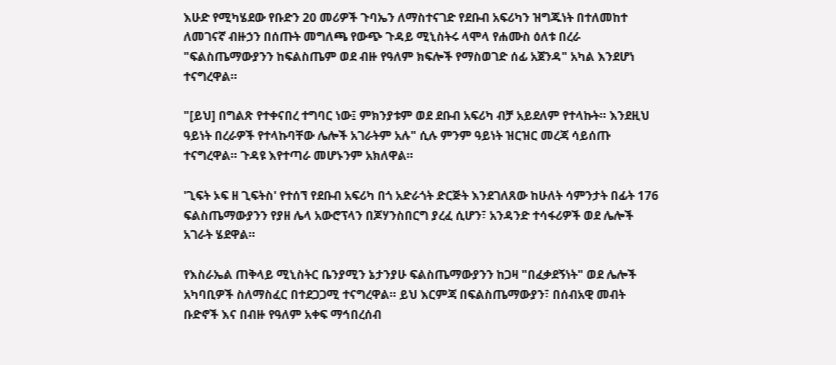እሁድ የሚካሄደው የቡድን 20 መሪዎች ጉባኤን ለማስተናገድ የደቡብ አፍሪካን ዝግጁነት በተለመከተ ለመገናኛ ብዙኃን በሰጡት መግለጫ የውጭ ጉዳይ ሚኒስትሩ ላሞላ የሐሙስ ዕለቱ በረራ "ፍልስጤማውያንን ከፍልስጤም ወደ ብዙ የዓለም ክፍሎች የማስወገድ ሰፊ አጀንዳ" አካል እንደሆነ ተናግረዋል።

"[ይህ] በግልጽ የተቀናበረ ተግባር ነው፤ ምክንያቱም ወደ ደቡብ አፍሪካ ብቻ አይደለም የተላኩት። እንደዚህ ዓይነት በረራዎች የተላኩባቸው ሌሎች አገራትም አሉ" ሲሉ ምንም ዓይነት ዝርዝር መረጃ ሳይሰጡ ተናግረዋል። ጉዳዩ እየተጣራ መሆኑንም አክለዋል።

'ጊፍት ኦፍ ዘ ጊፍትስ' የተሰኘ የደቡብ አፍሪካ በጎ አድራጎት ድርጅት እንደገለጸው ከሁለት ሳምንታት በፊት 176 ፍልስጤማውያንን የያዘ ሌላ አውሮፕላን በጆሃንስበርግ ያረፈ ሲሆን፣ አንዳንድ ተሳፋሪዎች ወደ ሌሎች አገራት ሄደዋል።

የእስራኤል ጠቅላይ ሚኒስትር ቤንያሚን ኔታንያሁ ፍልስጤማውያንን ከጋዛ "በፈቃደኝነት" ወደ ሌሎች አካባቢዎች ስለማስፈር በተደጋጋሚ ተናግረዋል። ይህ እርምጃ በፍልስጤማውያን፣ በሰብአዊ መብት ቡድኖች እና በብዙ የዓለም አቀፍ ማኅበረሰብ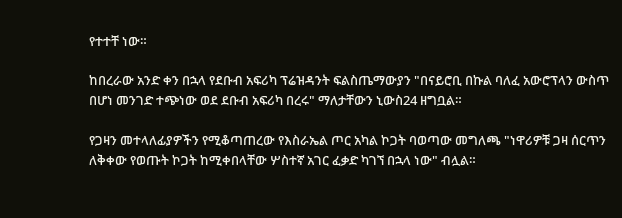የተተቸ ነው።

ከበረራው አንድ ቀን በኋላ የደቡብ አፍሪካ ፕሬዝዳንት ፍልስጤማውያን "በናይሮቢ በኩል ባለፈ አውሮፕላን ውስጥ በሆነ መንገድ ተጭነው ወደ ደቡብ አፍሪካ በረሩ" ማለታቸውን ኒውስ24 ዘግቧል።

የጋዛን መተላለፊያዎችን የሚቆጣጠረው የእስራኤል ጦር አካል ኮጋት ባወጣው መግለጫ "ነዋሪዎቹ ጋዛ ሰርጥን ለቅቀው የወጡት ኮጋት ከሚቀበላቸው ሦስተኛ አገር ፈቃድ ካገኘ በኋላ ነው" ብሏል።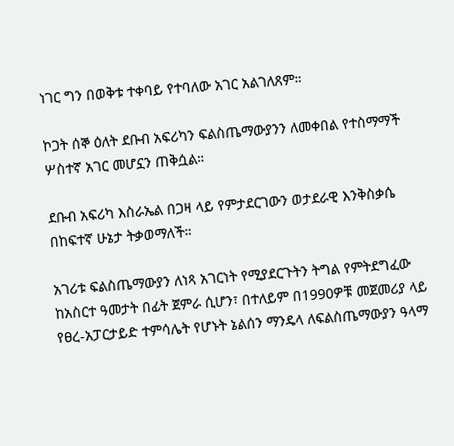ነገር ግን በወቅቱ ተቀባይ የተባለው አገር አልገለጸም።

ኮጋት ሰኞ ዕለት ደቡብ አፍሪካን ፍልስጤማውያንን ለመቀበል የተስማማች ሦስተኛ አገር መሆኗን ጠቅሷል።

ደቡብ አፍሪካ እስራኤል በጋዛ ላይ የምታደርገውን ወታደራዊ እንቅስቃሴ በከፍተኛ ሁኔታ ትቃወማለች።

አገሪቱ ፍልስጤማውያን ለነጻ አገርነት የሚያደርጉትን ትግል የምትደግፈው ከአስርተ ዓመታት በፊት ጀምራ ሲሆን፣ በተለይም በ1990ዎቹ መጀመሪያ ላይ የፀረ-አፓርታይድ ተምሳሌት የሆኑት ኔልሰን ማንዴላ ለፍልስጤማውያን ዓላማ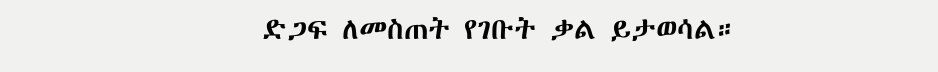ድጋፍ ለመስጠት የገቡት ቃል ይታወሳል።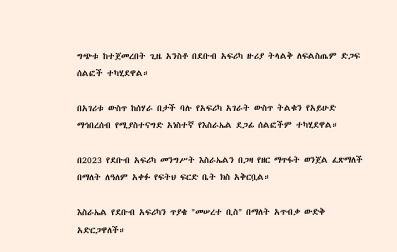ግጭቱ ከተጀመረበት ጊዜ አንስቶ በደቡብ አፍሪካ ዙሪያ ትላልቅ ለፍልስጤም ድጋፍ ሰልፎች ተካሂደዋል።

በአገሪቱ ውስጥ ከሰሃራ በታች ባሉ የአፍሪካ አገራት ውስጥ ትልቁን የአይሁድ ማኅበረሰብ የሚያስተናግድ አነስተኛ የእስራኤል ደጋፊ ሰልፎችም ተካሂደዋል።

በ2023 የደቡብ አፍሪካ መንግሥት እስራኤልን በጋዛ የዘር ማጥፋት ወንጀል ፈጽማለች በማለት ለዓለም አቀፉ የፍትህ ፍርድ ቤት ክስ አቅርቧል።

እስራኤል የደቡብ አፍሪካን ጥያቄ "መሠረተ ቢስ" በማለት አጥብቃ ውድቅ አድርጋዋለች።